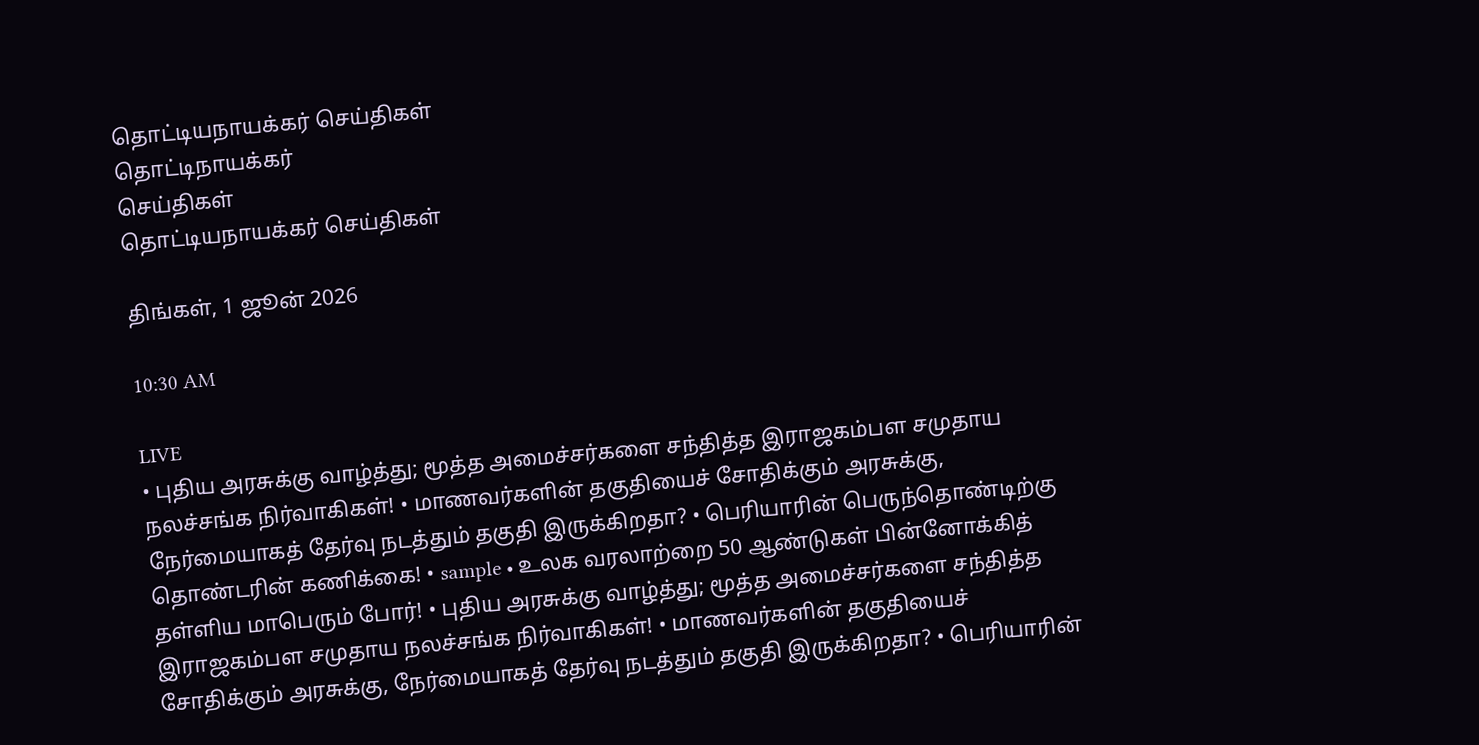தொட்டியநாயக்கர் செய்திகள்
தொட்டிநாயக்கர்
செய்திகள்
தொட்டியநாயக்கர் செய்திகள்

திங்கள், 1 ஜூன் 2026

10:30 AM

LIVE
• புதிய அரசுக்கு வாழ்த்து; மூத்த அமைச்சர்களை சந்தித்த இராஜகம்பள சமுதாய நலச்சங்க நிர்வாகிகள்! • மாணவர்களின் தகுதியைச் சோதிக்கும் அரசுக்கு, நேர்மையாகத் தேர்வு நடத்தும் தகுதி இருக்கிறதா? • பெரியாரின் பெருந்தொண்டிற்கு தொண்டரின் கணிக்கை! • sample • உலக வரலாற்றை 50 ஆண்டுகள் பின்னோக்கித் தள்ளிய மாபெரும் போர்! • புதிய அரசுக்கு வாழ்த்து; மூத்த அமைச்சர்களை சந்தித்த இராஜகம்பள சமுதாய நலச்சங்க நிர்வாகிகள்! • மாணவர்களின் தகுதியைச் சோதிக்கும் அரசுக்கு, நேர்மையாகத் தேர்வு நடத்தும் தகுதி இருக்கிறதா? • பெரியாரின்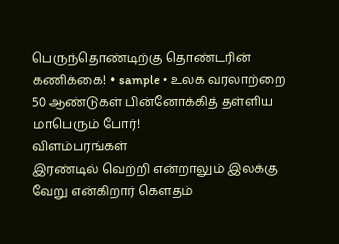பெருந்தொண்டிற்கு தொண்டரின் கணிக்கை! • sample • உலக வரலாற்றை 50 ஆண்டுகள் பின்னோக்கித் தள்ளிய மாபெரும் போர்!
விளம்பரங்கள்
இரண்டில் வெற்றி என்றாலும் இலக்கு வேறு என்கிறார் கௌதம்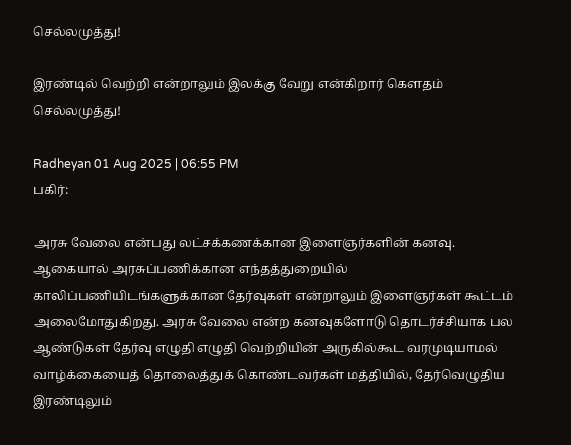செல்லமுத்து!

இரண்டில் வெற்றி என்றாலும் இலக்கு வேறு என்கிறார் கௌதம் செல்லமுத்து!

Radheyan 01 Aug 2025 | 06:55 PM
பகிர்:

அரசு வேலை என்பது லட்சக்கணக்கான இளைஞர்களின் கனவு. ஆகையால் அரசுப்பணிக்கான எந்தத்துறையில் காலிப்பணியிடங்களுக்கான தேர்வுகள் என்றாலும் இளைஞர்கள் கூட்டம் அலைமோதுகிறது. அரசு வேலை என்ற கனவுகளோடு தொடர்ச்சியாக பல ஆண்டுகள் தேர்வு எழுதி எழுதி வெற்றியின் அருகில்கூட வரமுடியாமல் வாழ்க்கையைத் தொலைத்துக் கொண்டவர்கள் மத்தியில், தேர்வெழுதிய இரண்டிலும்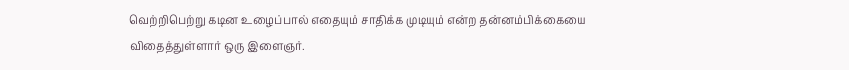வெற்றிபெற்று கடின உழைப்பால் எதையும் சாதிக்க முடியும் என்ற தன்னம்பிக்கையை விதைத்துள்ளார் ஒரு இளைஞர்.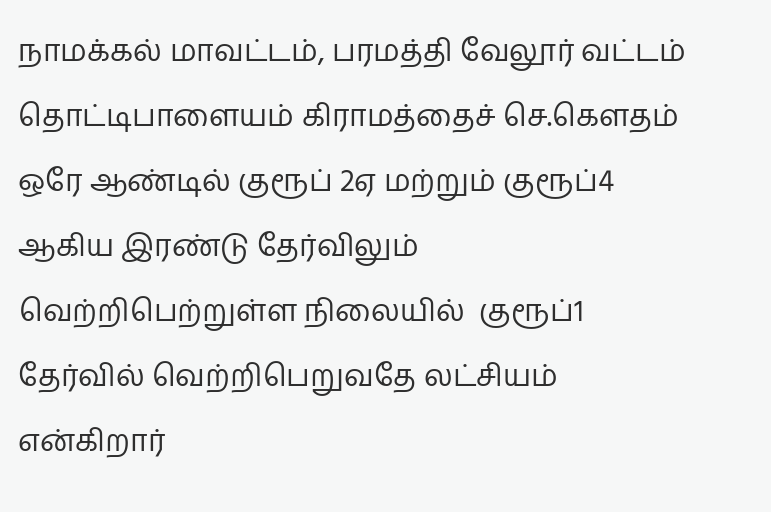நாமக்கல் மாவட்டம், பரமத்தி வேலூர் வட்டம் தொட்டிபாளையம் கிராமத்தைச் செ.கௌதம் ஒரே ஆண்டில் குரூப் 2ஏ மற்றும் குரூப்4 ஆகிய இரண்டு தேர்விலும் வெற்றிபெற்றுள்ள நிலையில்  குரூப்1 தேர்வில் வெற்றிபெறுவதே லட்சியம் என்கிறார்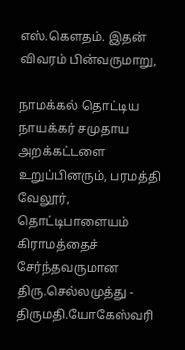எஸ்.கௌதம். இதன் விவரம் பின்வருமாறு,

நாமக்கல் தொட்டிய நாயக்கர் சமுதாய அறக்கட்டளை உறுப்பினரும், பரமத்தி வேலூர், தொட்டிபாளையம் கிராமத்தைச் சேர்ந்தவருமான திரு.செல்லமுத்து - திருமதி.யோகேஸ்வரி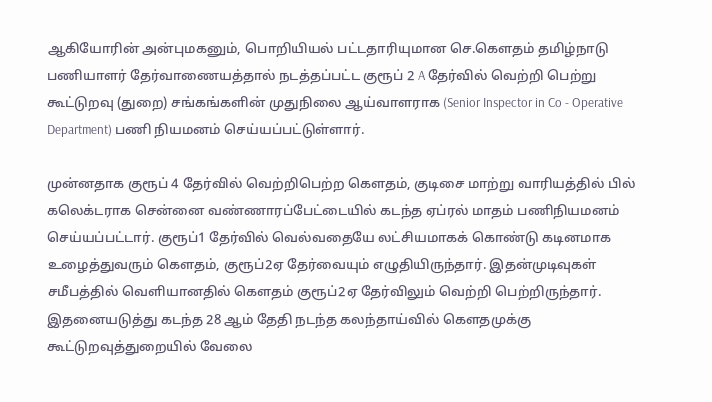ஆகியோரின் அன்புமகனும், பொறியியல் பட்டதாரியுமான செ.கௌதம் தமிழ்நாடு பணியாளர் தேர்வாணையத்தால் நடத்தப்பட்ட குரூப் 2 A தேர்வில் வெற்றி பெற்று  கூட்டுறவு (துறை) சங்கங்களின் முதுநிலை ஆய்வாளராக (Senior Inspector in Co - Operative Department) பணி நியமனம் செய்யப்பட்டுள்ளார்.

முன்னதாக குரூப் 4 தேர்வில் வெற்றிபெற்ற கௌதம், குடிசை மாற்று வாரியத்தில் பில் கலெக்டராக சென்னை வண்ணாரப்பேட்டையில் கடந்த ஏப்ரல் மாதம் பணிநியமனம் செய்யப்பட்டார். குரூப்1 தேர்வில் வெல்வதையே லட்சியமாகக் கொண்டு கடினமாக உழைத்துவரும் கௌதம், குரூப்2ஏ தேர்வையும் எழுதியிருந்தார். இதன்முடிவுகள் சமீபத்தில் வெளியானதில் கௌதம் குரூப்2ஏ தேர்விலும் வெற்றி பெற்றிருந்தார். இதனையடுத்து கடந்த 28 ஆம் தேதி நடந்த கலந்தாய்வில் கௌதமுக்கு கூட்டுறவுத்துறையில் வேலை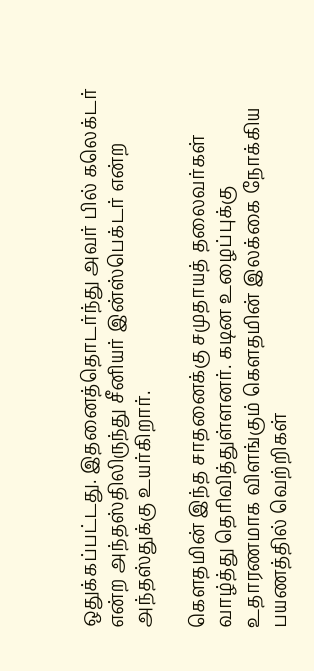ஒதுக்கப்பட்டது. இதனைத்தொடர்ந்து அவர் பில் கலெக்டர் என்ற அந்தஸ்திலிருந்து சீனியர் இன்ஸ்பெக்டர் என்ற அந்தஸ்துக்கு உயர்கிறார்.

கௌதமின் இந்த சாதனைக்கு சமுதாயத் தலைவர்கள் வாழ்த்து தெரிவித்துள்ளனர். கடின உழைப்புக்கு உதாரணமாக விளங்கும் கௌதமின் இலக்கை நோக்கிய பயணத்தில் வெற்றிகள்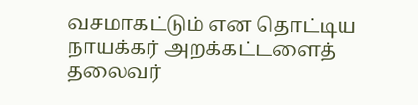வசமாகட்டும் என தொட்டிய நாயக்கர் அறக்கட்டளைத் தலைவர்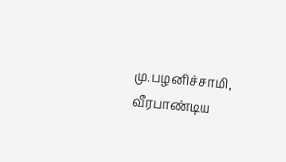மு.பழனிச்சாமி, வீரபாண்டிய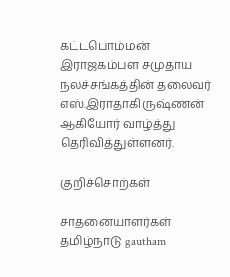கட்டபொம்மன் இராஜகம்பள சமுதாய நலச்சங்கத்தின் தலைவர் எஸ்.இராதாகிருஷ்ணன் ஆகியோர் வாழ்த்து தெரிவித்துள்ளனர்.

குறிச்சொற்கள்

சாதனையாளர்கள் தமிழ்நாடு gautham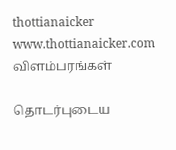thottianaicker www.thottianaicker.com
விளம்பரங்கள்

தொடர்புடைய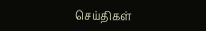செய்திகள்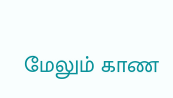மேலும் காண